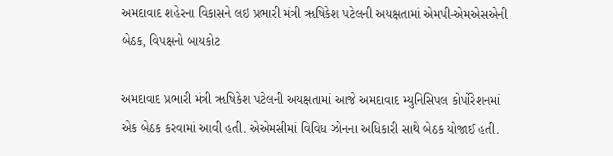અમદાવાદ શહેરના વિકાસને લઇ પ્રભારી મંત્રી ૠષિકેશ પટેલની અયક્ષતામાં એમપી-એમએસએની બેઠક, વિપક્ષનો બાયકોટ

અમદાવાદ પ્રભારી મંત્રી ૠષિકેશ પટેલની અયક્ષતામાં આજે અમદાવાદ મ્યુનિસિપલ કોર્પોરેશનમાં એક બેઠક કરવામાં આવી હતી. એએમસીમાં વિવિધ ઝોનના અધિકારી સાથે બેઠક યોજાઈ હતી.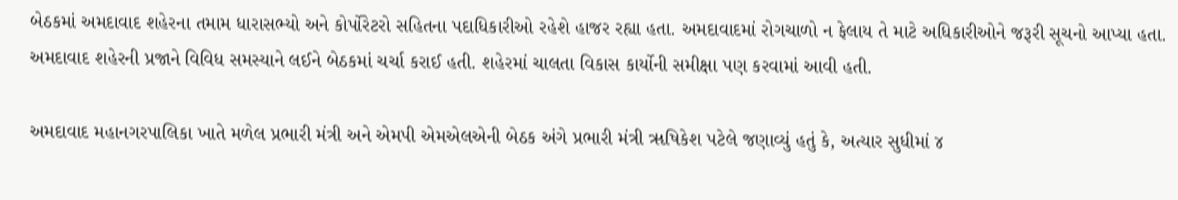બેઠકમાં અમદાવાદ શહેરના તમામ ધારાસભ્યો અને કોર્પોરેટરો સહિતના પદાધિકારીઓ રહેશે હાજર રહ્યા હતા. અમદાવાદમાં રોગચાળો ન ફેલાય તે માટે અધિકારીઓને જરૂરી સૂચનો આપ્યા હતા. અમદાવાદ શહેરની પ્રજાને વિવિધ સમસ્યાને લઈને બેઠકમાં ચર્ચા કરાઈ હતી. શહેરમાં ચાલતા વિકાસ કાર્યોની સમીક્ષા પણ કરવામાં આવી હતી.

અમદાવાદ મહાનગરપાલિકા ખાતે મળેલ પ્રભારી મંત્રી અને એમપી એમએલએની બેઠક અંગે પ્રભારી મંત્રી ૠષિકેશ પટેલે જણાવ્યું હતું કે, અત્યાર સુધીમાં ૪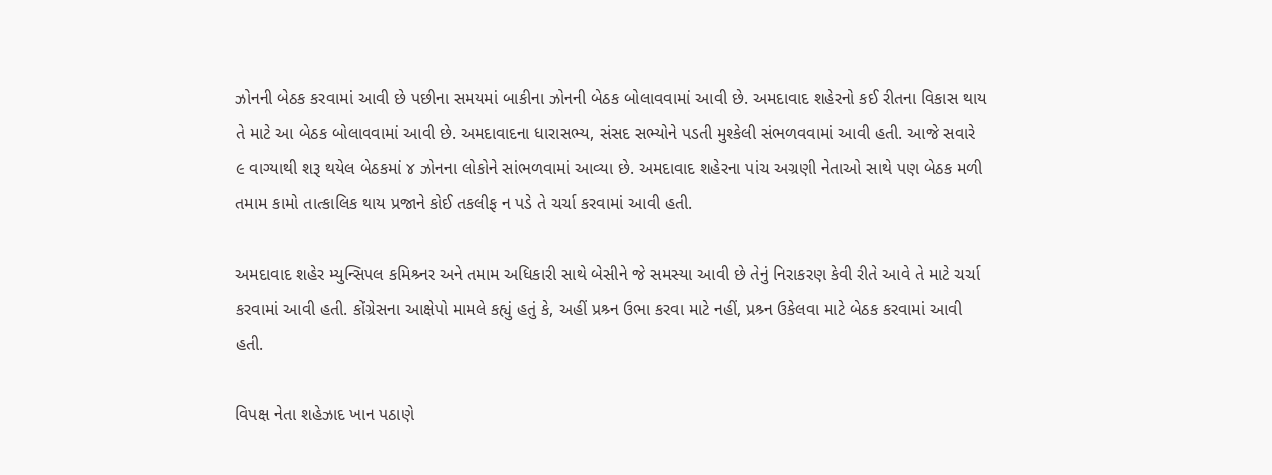ઝોનની બેઠક કરવામાં આવી છે પછીના સમયમાં બાકીના ઝોનની બેઠક બોલાવવામાં આવી છે. અમદાવાદ શહેરનો કઈ રીતના વિકાસ થાય તે માટે આ બેઠક બોલાવવામાં આવી છે. અમદાવાદના ધારાસભ્ય, સંસદ સભ્યોને પડતી મુશ્કેલી સંભળવવામાં આવી હતી. આજે સવારે ૯ વાગ્યાથી શરૂ થયેલ બેઠકમાં ૪ ઝોનના લોકોને સાંભળવામાં આવ્યા છે. અમદાવાદ શહેરના પાંચ અગ્રણી નેતાઓ સાથે પણ બેઠક મળી તમામ કામો તાત્કાલિક થાય પ્રજાને કોઈ તકલીફ ન પડે તે ચર્ચા કરવામાં આવી હતી.

અમદાવાદ શહેર મ્યુન્સિપલ કમિશ્ર્નર અને તમામ અધિકારી સાથે બેસીને જે સમસ્યા આવી છે તેનું નિરાકરણ કેવી રીતે આવે તે માટે ચર્ચા કરવામાં આવી હતી. કોંગ્રેસના આક્ષેપો મામલે કહ્યું હતું કે, અહીં પ્રશ્ર્ન ઉભા કરવા માટે નહીં, પ્રશ્ર્ન ઉકેલવા માટે બેઠક કરવામાં આવી હતી.

વિપક્ષ નેતા શહેઝાદ ખાન પઠાણે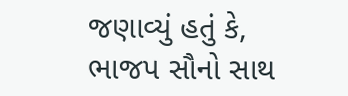જણાવ્યું હતું કે, ભાજપ સૌનો સાથ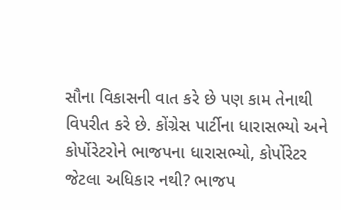સૌના વિકાસની વાત કરે છે પણ કામ તેનાથી વિપરીત કરે છે. કોંગ્રેસ પાર્ટીના ધારાસભ્યો અને કોર્પોરેટરોને ભાજપના ધારાસભ્યો, કોર્પોરેટર જેટલા અધિકાર નથી? ભાજપ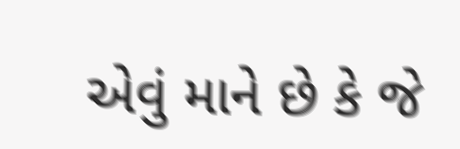એવું માને છે કે જે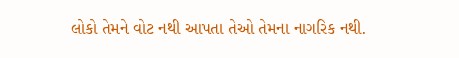લોકો તેમને વોટ નથી આપતા તેઓ તેમના નાગરિક નથી.